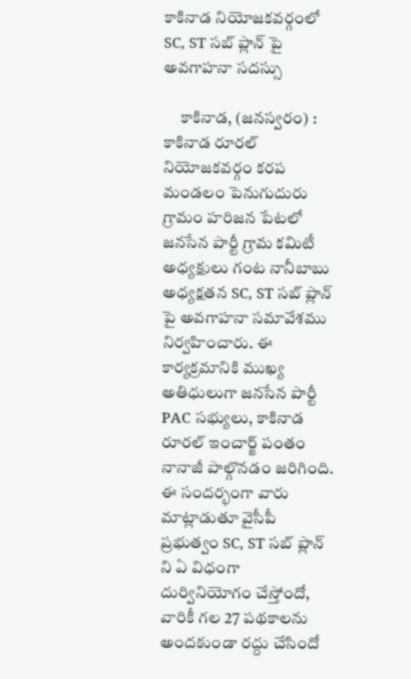కాకినాడ నియోజకవర్గంలో SC, ST సబ్ ప్లాన్ పై అవగాహనా సదస్సు

     కాకినాడ, (జనస్వరం) : కాకినాడ రూరల్ నియోజకవర్గం కరప మండలం పెనుగుదురు గ్రామం హరిజన పేటలో జనసేన పార్టీ గ్రామ కమిటీ అధ్యక్షులు గంట నానీబాబు అధ్యక్షతన SC, ST సబ్ ప్లాన్ పై అవగాహనా సమావేశము నిర్వహించారు. ఈ కార్యక్రమానికి ముఖ్య అతిధులుగా జనసేన పార్టీ PAC సభ్యులు, కాకినాడ రూరల్ ఇంచార్జ్ పంతం నానాజీ పాల్గొనడం జరిగింది. ఈ సందర్భంగా వారు మాట్లాడుతూ వైసీపీ ప్రభుత్వం SC, ST సబ్ ప్లాన్ ని ఏ విధంగా దుర్వినియోగం చేస్తోందో, వారికీ గల 27 పథకాలను అందకుండా రద్దు చేసిందో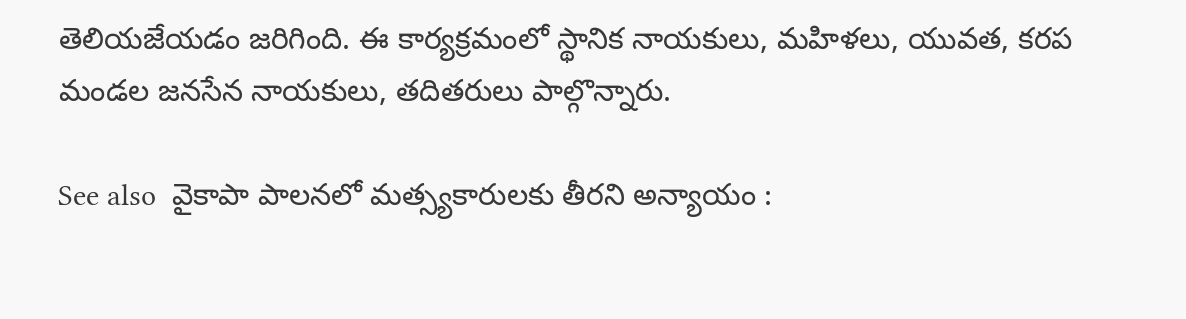తెలియజేయడం జరిగింది. ఈ కార్యక్రమంలో స్థానిక నాయకులు, మహిళలు, యువత, కరప మండల జనసేన నాయకులు, తదితరులు పాల్గొన్నారు.

See also  వైకాపా పాలనలో మత్స్యకారులకు తీరని అన్యాయం :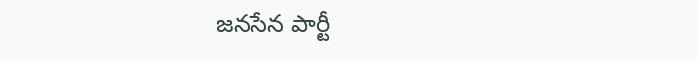జనసేన పార్టీ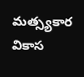మత్స్యకార వికాస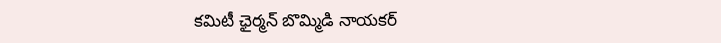కమిటీ ఛైర్మన్ బొమ్మిడి నాయకర్